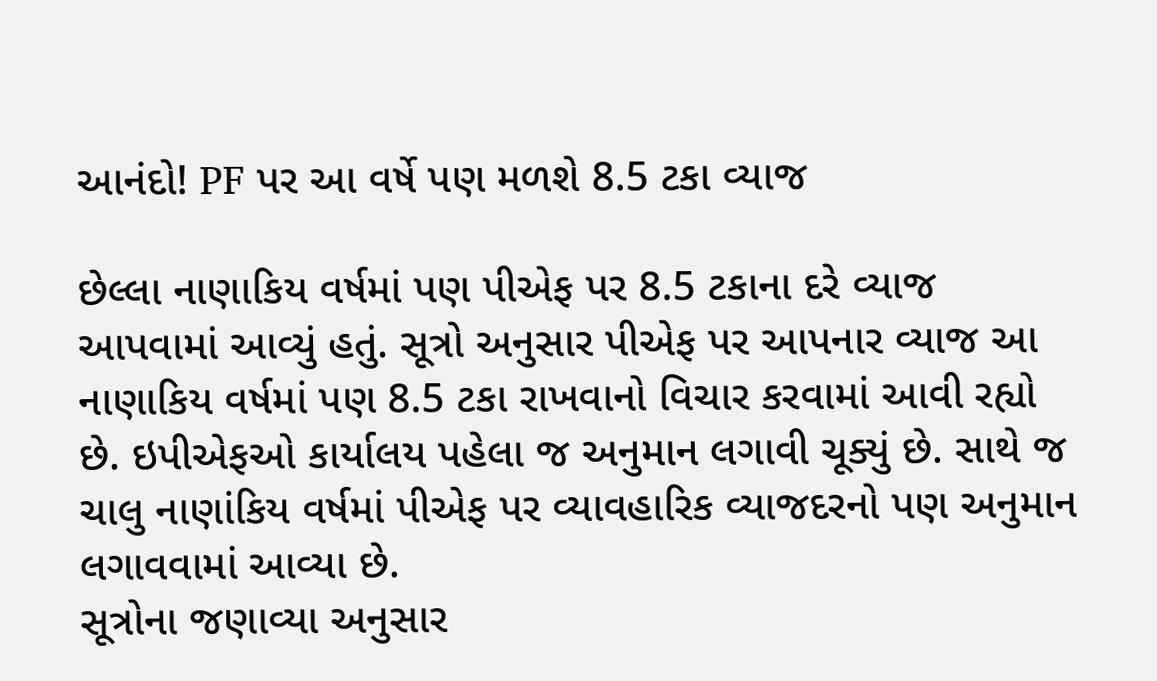આનંદો! PF પર આ વર્ષે પણ મળશે 8.5 ટકા વ્યાજ

છેલ્લા નાણાકિય વર્ષમાં પણ પીએફ પર 8.5 ટકાના દરે વ્યાજ આપવામાં આવ્યું હતું. સૂત્રો અનુસાર પીએફ પર આપનાર વ્યાજ આ નાણાકિય વર્ષમાં પણ 8.5 ટકા રાખવાનો વિચાર કરવામાં આવી રહ્યો છે. ઇપીએફઓ કાર્યાલય પહેલા જ અનુમાન લગાવી ચૂક્યું છે. સાથે જ ચાલુ નાણાંકિય વર્ષમાં પીએફ પર વ્યાવહારિક વ્યાજદરનો પણ અનુમાન લગાવવામાં આવ્યા છે.
સૂત્રોના જણાવ્યા અનુસાર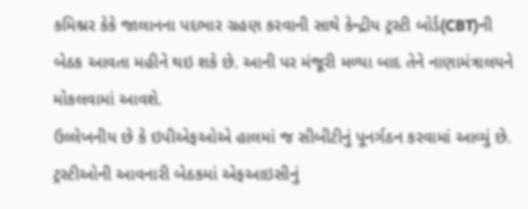કમિશ્નર કેકે જાલાનના પદભાર ગ્રહણ કરવાની સાથે કેન્દ્રીય ટ્રસ્ટી બોર્ડ(CBT)ની બેઠક આવતા મહીને થઇ શકે છે. આની પર મંજૂરી મળ્યા બાદ તેને નાણામંત્રાલયને મોકલવામાં આવશે.
ઉલ્લેખનીય છે કે ઇપીએફઓએ હાલમાં જ સીબીટીનું પૂનર્ગઠન કરવામાં આવ્યું છે. ટ્રસ્ટીઓની આવનારી બેઠકમાં એફઆઇસીનું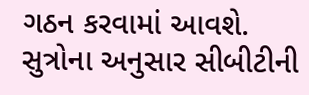ગઠન કરવામાં આવશે. સુત્રોના અનુસાર સીબીટીની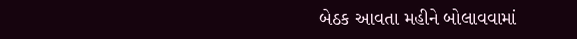બેઠક આવતા મહીને બોલાવવામાં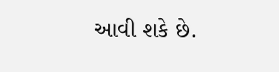આવી શકે છે.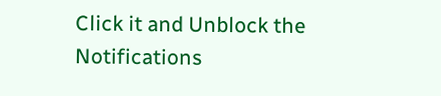Click it and Unblock the Notifications